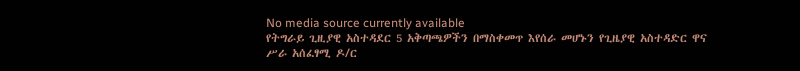No media source currently available
የትግራይ ጊዚያዊ አስተዳደር 5 አቅጣጫዎችን በማስቀመጥ እየሰራ መሆኑን የጊዜያዊ አስተዳድር ዋና ሥራ አሰፈፃሚ ዶ/ር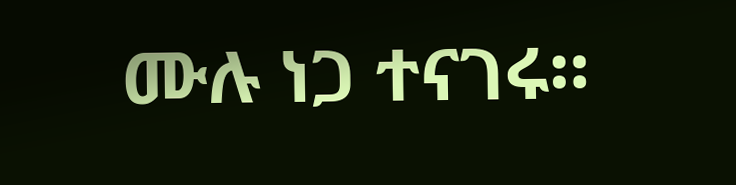ሙሉ ነጋ ተናገሩ።